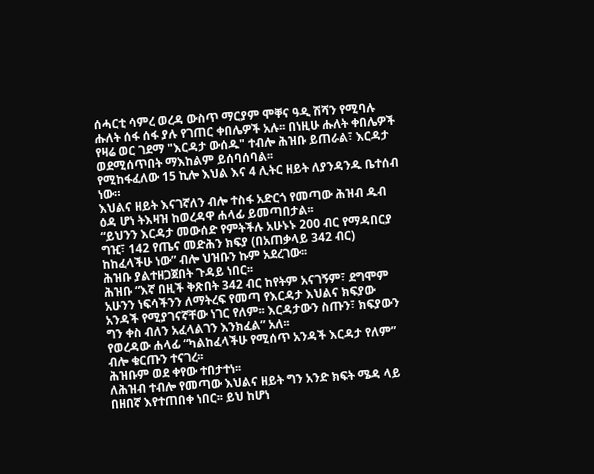ሰሓርቲ ሳምረ ወረዳ ውስጥ ማርያም ሞቐና ዓዲ ሽሻን የሚባሉ ሑለት ሰፋ ሰፋ ያሉ የገጠር ቀበሌዎች አሉ፡፡ በነዚሁ ሑለት ቀበሌዎች የዛሬ ወር ገደማ "እርዳታ ውሰዱ" ተብሎ ሕዝቡ ይጠራል፣ እርዳታ ወደሚሰጥበት ማእከልም ይሰባሰባል፡፡
የሚከፋፈለው 15 ኪሎ እህል እና 4 ሊትር ዘይት ለያንዳንዱ ቤተሰብ ነው።
እህልና ዘይት እናገኛለን ብሎ ተስፋ አድርጎ የመጣው ሕዝብ ዱብ ዕዳ ሆነ ትእዛዝ ከወረዳዋ ሐላፊ ይመጣበታል፡፡
“ይህንን እርዳታ መውሰድ የምትችሉ አሁኑኑ 200 ብር የማዳበርያ ግዢ፣ 142 የጤና መድሕን ክፍያ (በአጠቃላይ 342 ብር) ከከፈላችሁ ነው” ብሎ ህዝቡን ኩም አደረገው፡፡
ሕዝቡ ያልተዘጋጀበት ጉዳይ ነበር፡፡
ሕዝቡ “እኛ በዚች ቅጽበት 342 ብር ከየትም አናገኝም፣ ደግሞም አሁንን ነፍሳችንን ለማትረፍ የመጣ የእርዳታ እህልና ክፍያው አንዳች የሚያገናኛቸው ነገር የለም፡፡ እርዳታውን ስጡን፣ ክፍያውን ግን ቀስ ብለን አፈላልገን እንክፈል” አለ፡፡
የወረዳው ሐላፊ “ካልከፈላችሁ የሚሰጥ አንዳች እርዳታ የለም” ብሎ ቁርጡን ተናገረ፡፡
ሕዝቡም ወደ ቀየው ተበታተነ፡፡
ለሕዝብ ተብሎ የመጣው እህልና ዘይት ግን አንድ ክፍት ሜዳ ላይ በዘበኛ እየተጠበቀ ነበር፡፡ ይህ ከሆነ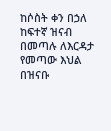ከሶስት ቀን በኃለ ከፍተኛ ዝናብ በመጣሉ ለእርዳታ የመጣው እህል በዝናቡ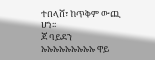ተበላሸ፣ ከጥቅም ውጪ ሆነ፡፡
ጆ ባይደን ኡኡኡኡኡኡኡኡኡ ዋይ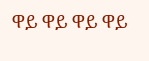ዋይ ዋይ ዋይ ዋይ